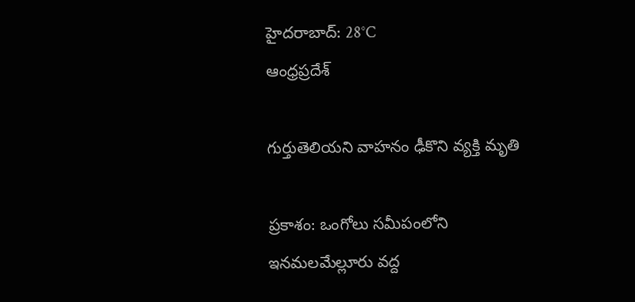హైదరాబాద్: 28°C
ఆంధ్రప్రదేశ్

గుర్తుతెలియని వాహనం ఢీకొని వ్యక్తి మృతి

ప్రకాశం: ఒంగోలు సమీపంలోని ఇనమలమేల్లూరు వద్ద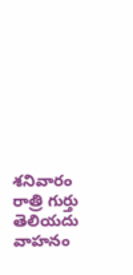శనివారం రాత్రి గుర్తు తెలియదు వాహనం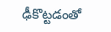ఢీకొట్టడంతో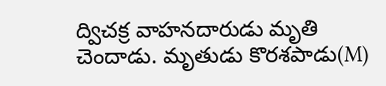ద్విచక్ర వాహనదారుడు మృతి చెందాడు. మృతుడు కొరశపాడు(M)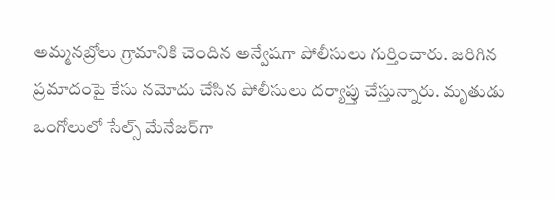అమ్మనబ్రోలు గ్రామానికి చెందిన అన్వేషగా పోలీసులు గుర్తించారు. జరిగిన ప్రమాదంపై కేసు నమోదు చేసిన పోలీసులు దర్యాప్తు చేస్తున్నారు. మృతుడు ఒంగోలులో సేల్స్ మేనేజర్‌‌గా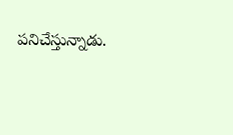పనిచేస్తున్నాడు.